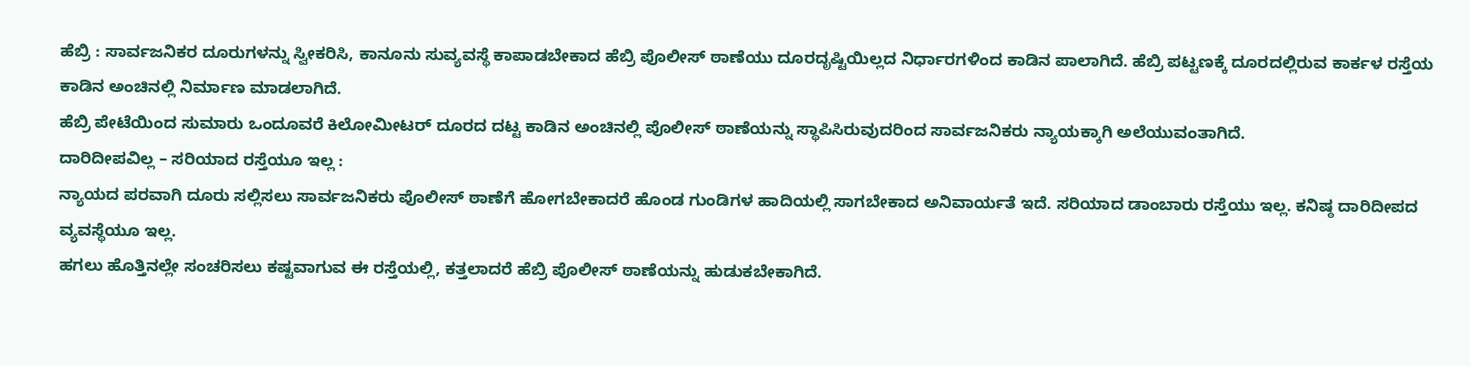ಹೆಬ್ರಿ : ಸಾರ್ವಜನಿಕರ ದೂರುಗಳನ್ನು ಸ್ವೀಕರಿಸಿ, ಕಾನೂನು ಸುವ್ಯವಸ್ಥೆ ಕಾಪಾಡಬೇಕಾದ ಹೆಬ್ರಿ ಪೊಲೀಸ್ ಠಾಣೆಯು ದೂರದೃಷ್ಟಿಯಿಲ್ಲದ ನಿರ್ಧಾರಗಳಿಂದ ಕಾಡಿನ ಪಾಲಾಗಿದೆ. ಹೆಬ್ರಿ ಪಟ್ಟಣಕ್ಕೆ ದೂರದಲ್ಲಿರುವ ಕಾರ್ಕಳ ರಸ್ತೆಯ ಕಾಡಿನ ಅಂಚಿನಲ್ಲಿ ನಿರ್ಮಾಣ ಮಾಡಲಾಗಿದೆ.
ಹೆಬ್ರಿ ಪೇಟೆಯಿಂದ ಸುಮಾರು ಒಂದೂವರೆ ಕಿಲೋಮೀಟರ್ ದೂರದ ದಟ್ಟ ಕಾಡಿನ ಅಂಚಿನಲ್ಲಿ ಪೊಲೀಸ್ ಠಾಣೆಯನ್ನು ಸ್ಥಾಪಿಸಿರುವುದರಿಂದ ಸಾರ್ವಜನಿಕರು ನ್ಯಾಯಕ್ಕಾಗಿ ಅಲೆಯುವಂತಾಗಿದೆ.
ದಾರಿದೀಪವಿಲ್ಲ – ಸರಿಯಾದ ರಸ್ತೆಯೂ ಇಲ್ಲ :
ನ್ಯಾಯದ ಪರವಾಗಿ ದೂರು ಸಲ್ಲಿಸಲು ಸಾರ್ವಜನಿಕರು ಪೊಲೀಸ್ ಠಾಣೆಗೆ ಹೋಗಬೇಕಾದರೆ ಹೊಂಡ ಗುಂಡಿಗಳ ಹಾದಿಯಲ್ಲಿ ಸಾಗಬೇಕಾದ ಅನಿವಾರ್ಯತೆ ಇದೆ. ಸರಿಯಾದ ಡಾಂಬಾರು ರಸ್ತೆಯು ಇಲ್ಲ. ಕನಿಷ್ಠ ದಾರಿದೀಪದ ವ್ಯವಸ್ಥೆಯೂ ಇಲ್ಲ.
ಹಗಲು ಹೊತ್ತಿನಲ್ಲೇ ಸಂಚರಿಸಲು ಕಷ್ಟವಾಗುವ ಈ ರಸ್ತೆಯಲ್ಲಿ, ಕತ್ತಲಾದರೆ ಹೆಬ್ರಿ ಪೊಲೀಸ್ ಠಾಣೆಯನ್ನು ಹುಡುಕಬೇಕಾಗಿದೆ.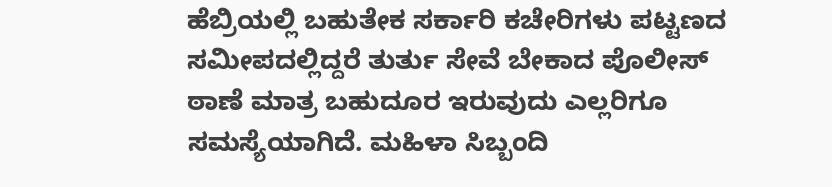ಹೆಬ್ರಿಯಲ್ಲಿ ಬಹುತೇಕ ಸರ್ಕಾರಿ ಕಚೇರಿಗಳು ಪಟ್ಟಣದ ಸಮೀಪದಲ್ಲಿದ್ದರೆ ತುರ್ತು ಸೇವೆ ಬೇಕಾದ ಪೊಲೀಸ್ ಠಾಣೆ ಮಾತ್ರ ಬಹುದೂರ ಇರುವುದು ಎಲ್ಲರಿಗೂ ಸಮಸ್ಯೆಯಾಗಿದೆ. ಮಹಿಳಾ ಸಿಬ್ಬಂದಿ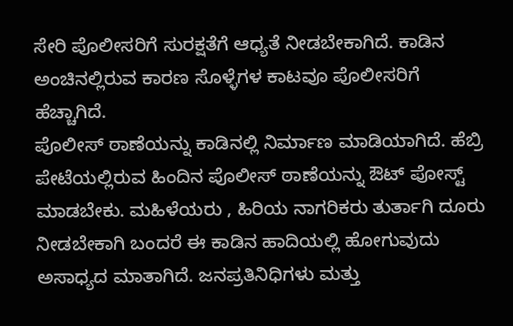ಸೇರಿ ಪೊಲೀಸರಿಗೆ ಸುರಕ್ಷತೆಗೆ ಆಧ್ಯತೆ ನೀಡಬೇಕಾಗಿದೆ. ಕಾಡಿನ ಅಂಚಿನಲ್ಲಿರುವ ಕಾರಣ ಸೊಳ್ಳೆಗಳ ಕಾಟವೂ ಪೊಲೀಸರಿಗೆ ಹೆಚ್ಚಾಗಿದೆ.
ಪೊಲೀಸ್ ಠಾಣೆಯನ್ನು ಕಾಡಿನಲ್ಲಿ ನಿರ್ಮಾಣ ಮಾಡಿಯಾಗಿದೆ. ಹೆಬ್ರಿ ಪೇಟೆಯಲ್ಲಿರುವ ಹಿಂದಿನ ಪೊಲೀಸ್ ಠಾಣೆಯನ್ನು ಔಟ್ ಪೋಸ್ಟ್ ಮಾಡಬೇಕು. ಮಹಿಳೆಯರು , ಹಿರಿಯ ನಾಗರಿಕರು ತುರ್ತಾಗಿ ದೂರು ನೀಡಬೇಕಾಗಿ ಬಂದರೆ ಈ ಕಾಡಿನ ಹಾದಿಯಲ್ಲಿ ಹೋಗುವುದು ಅಸಾಧ್ಯದ ಮಾತಾಗಿದೆ. ಜನಪ್ರತಿನಿಧಿಗಳು ಮತ್ತು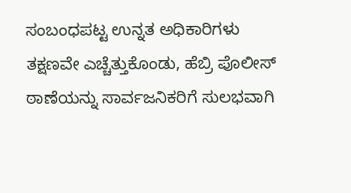ಸಂಬಂಧಪಟ್ಟ ಉನ್ನತ ಅಧಿಕಾರಿಗಳು ತಕ್ಷಣವೇ ಎಚ್ಚೆತ್ತುಕೊಂಡು, ಹೆಬ್ರಿ ಪೊಲೀಸ್ ಠಾಣೆಯನ್ನು ಸಾರ್ವಜನಿಕರಿಗೆ ಸುಲಭವಾಗಿ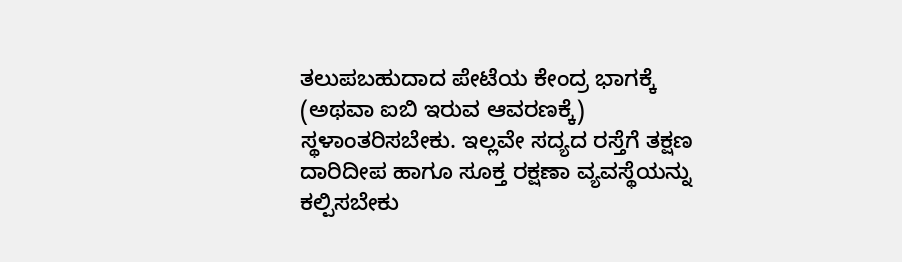ತಲುಪಬಹುದಾದ ಪೇಟೆಯ ಕೇಂದ್ರ ಭಾಗಕ್ಕೆ (ಅಥವಾ ಐಬಿ ಇರುವ ಆವರಣಕ್ಕೆ) ಸ್ಥಳಾಂತರಿಸಬೇಕು. ಇಲ್ಲವೇ ಸದ್ಯದ ರಸ್ತೆಗೆ ತಕ್ಷಣ ದಾರಿದೀಪ ಹಾಗೂ ಸೂಕ್ತ ರಕ್ಷಣಾ ವ್ಯವಸ್ಥೆಯನ್ನು ಕಲ್ಪಿಸಬೇಕು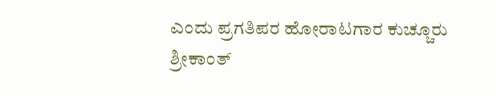ಎಂದು ಪ್ರಗತಿಪರ ಹೋರಾಟಗಾರ ಕುಚ್ಚೂರು ಶ್ರೀಕಾಂತ್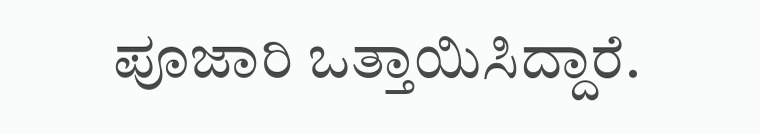ಪೂಜಾರಿ ಒತ್ತಾಯಿಸಿದ್ದಾರೆ.